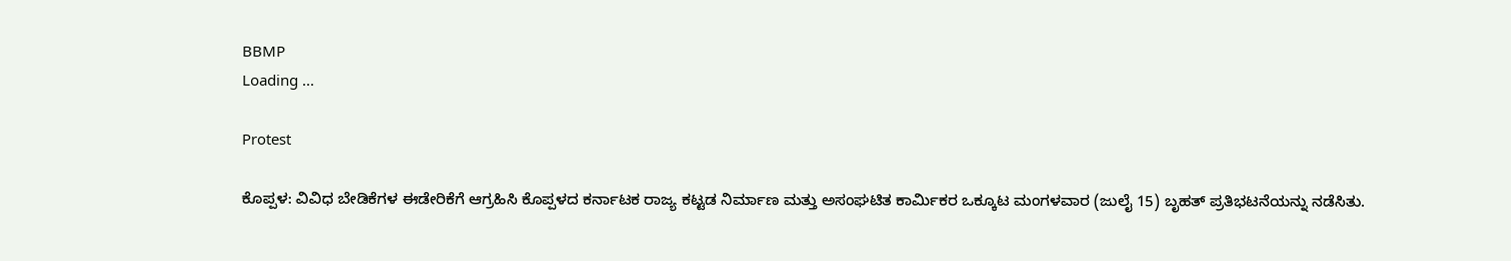BBMP
Loading ...

Protest

ಕೊಪ್ಪಳ: ವಿವಿಧ ಬೇಡಿಕೆಗಳ ಈಡೇರಿಕೆಗೆ ಆಗ್ರಹಿಸಿ ಕೊಪ್ಪಳದ ಕರ್ನಾಟಕ ರಾಜ್ಯ ಕಟ್ಟಡ ನಿರ್ಮಾಣ ಮತ್ತು ಅಸಂಘಟಿತ ಕಾರ್ಮಿಕರ ಒಕ್ಕೂಟ ಮಂಗಳವಾರ (ಜುಲೈ 15) ಬೃಹತ್ ಪ್ರತಿಭಟನೆಯನ್ನು ನಡೆಸಿತು.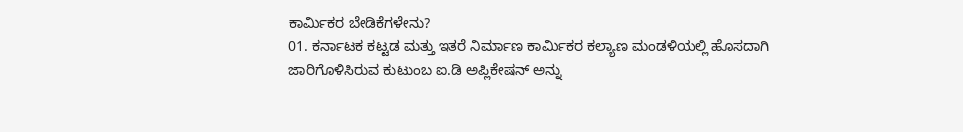ಕಾರ್ಮಿಕರ ಬೇಡಿಕೆಗಳೇನು?
01. ಕರ್ನಾಟಕ ಕಟ್ಟಡ ಮತ್ತು ಇತರೆ ನಿರ್ಮಾಣ ಕಾರ್ಮಿಕರ ಕಲ್ಯಾಣ ಮಂಡಳಿಯಲ್ಲಿ ಹೊಸದಾಗಿ ಜಾರಿಗೊಳಿಸಿರುವ ಕುಟುಂಬ ಐ.ಡಿ ಅಪ್ಲಿಕೇಷನ್ ಅನ್ನು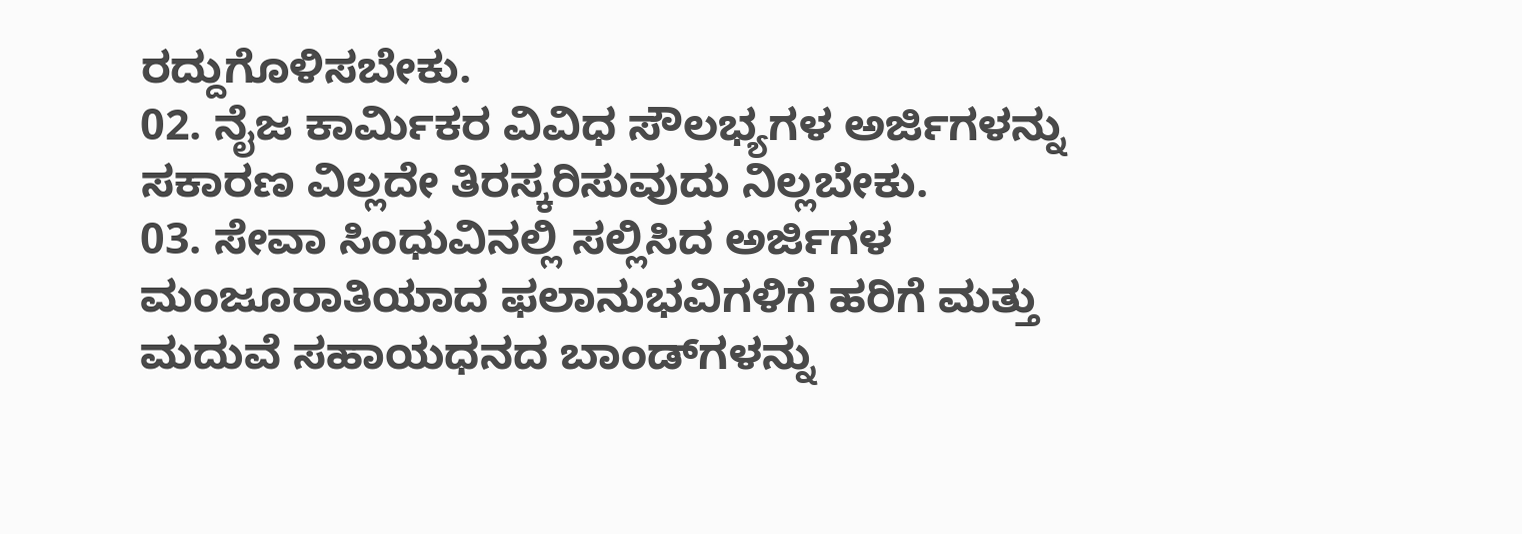ರದ್ದುಗೊಳಿಸಬೇಕು.
02. ನೈಜ ಕಾರ್ಮಿಕರ ವಿವಿಧ ಸೌಲಭ್ಯಗಳ ಅರ್ಜಿಗಳನ್ನು ಸಕಾರಣ ವಿಲ್ಲದೇ ತಿರಸ್ಕರಿಸುವುದು ನಿಲ್ಲಬೇಕು.
03. ಸೇವಾ ಸಿಂಧುವಿನಲ್ಲಿ ಸಲ್ಲಿಸಿದ ಅರ್ಜಿಗಳ ಮಂಜೂರಾತಿಯಾದ ಫಲಾನುಭವಿಗಳಿಗೆ ಹರಿಗೆ ಮತ್ತು ಮದುವೆ ಸಹಾಯಧನದ ಬಾಂಡ್‌ಗಳನ್ನು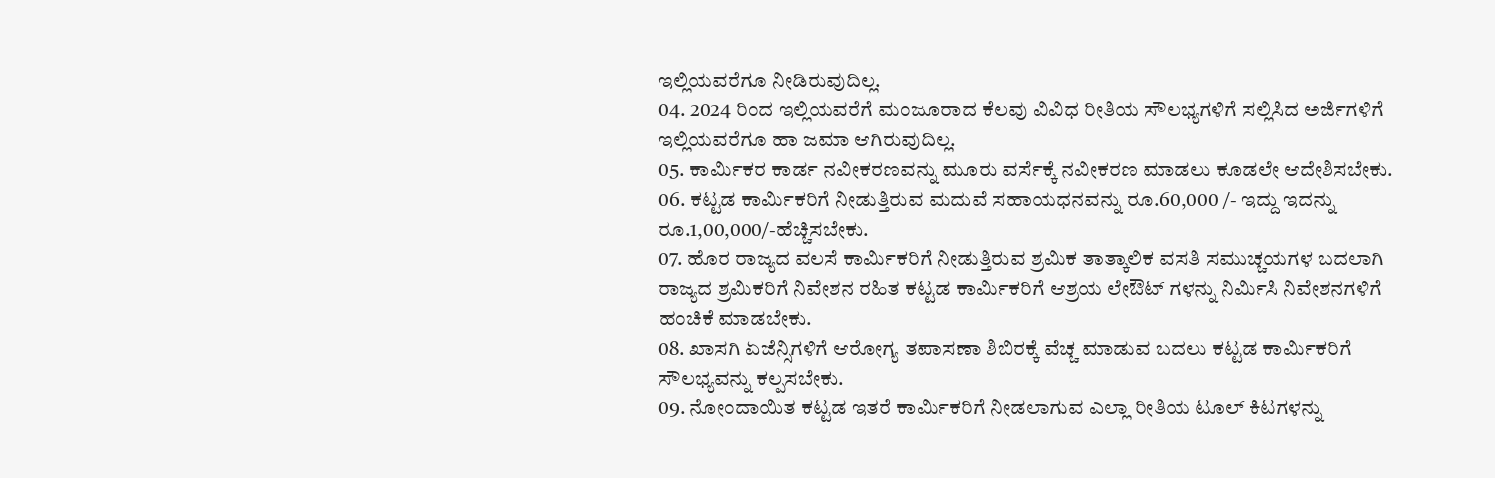ಇಲ್ಲಿಯವರೆಗೂ ನೀಡಿರುವುದಿಲ್ಲ.
04. 2024 ರಿಂದ ಇಲ್ಲಿಯವರೆಗೆ ಮಂಜೂರಾದ ಕೆಲವು ವಿವಿಧ ರೀತಿಯ ಸೌಲಭ್ಯಗಳಿಗೆ ಸಲ್ಲಿಸಿದ ಅರ್ಜಿಗಳಿಗೆ ಇಲ್ಲಿಯವರೆಗೂ ಹಾ ಜಮಾ ಆಗಿರುವುದಿಲ್ಲ.
05. ಕಾರ್ಮಿಕರ ಕಾರ್ಡ ನವೀಕರಣವನ್ನು ಮೂರು ವರ್ಸೆಕ್ಕೆ ನವೀಕರಣ ಮಾಡಲು ಕೂಡಲೇ ಆದೇಶಿಸಬೇಕು.
06. ಕಟ್ಟಡ ಕಾರ್ಮಿಕರಿಗೆ ನೀಡುತ್ತಿರುವ ಮದುವೆ ಸಹಾಯಧನವನ್ನು ರೂ.60,000 /- ಇದ್ದು ಇದನ್ನು ರೂ.1,00,000/-ಹೆಚ್ಚಿಸಬೇಕು.
07. ಹೊರ ರಾಜ್ಯದ ವಲಸೆ ಕಾರ್ಮಿಕರಿಗೆ ನೀಡುತ್ತಿರುವ ಶ್ರಮಿಕ ತಾತ್ಕಾಲಿಕ ವಸತಿ ಸಮುಚ್ಚಯಗಳ ಬದಲಾಗಿ ರಾಜ್ಯದ ಶ್ರಮಿಕರಿಗೆ ನಿವೇಶನ ರಹಿತ ಕಟ್ಟಡ ಕಾರ್ಮಿಕರಿಗೆ ಆಶ್ರಯ ಲೇಔಟ್ ಗಳನ್ನು ನಿರ್ಮಿಸಿ ನಿವೇಶನಗಳಿಗೆ ಹಂಚಿಕೆ ಮಾಡಬೇಕು.
08. ಖಾಸಗಿ ಏಜೆನ್ಸಿಗಳಿಗೆ ಆರೋಗ್ಯ ತಪಾಸಣಾ ಶಿಬಿರಕ್ಕೆ ವೆಚ್ಚ ಮಾಡುವ ಬದಲು ಕಟ್ಟಡ ಕಾರ್ಮಿಕರಿಗೆ ಸೌಲಭ್ಯವನ್ನು ಕಲ್ಪಸಬೇಕು.
09. ನೋಂದಾಯಿತ ಕಟ್ಟಡ ಇತರೆ ಕಾರ್ಮಿಕರಿಗೆ ನೀಡಲಾಗುವ ಎಲ್ಲಾ ರೀತಿಯ ಟೂಲ್ ಕಿಟಗಳನ್ನು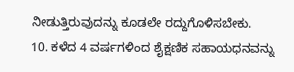ನೀಡುತ್ತಿರುವುದನ್ನು ಕೂಡಲೇ ರದ್ದುಗೊಳಿಸಬೇಕು.
10. ಕಳೆದ 4 ವರ್ಷಗಳಿಂದ ಶೈಕ್ಷಣಿಕ ಸಹಾಯಧನವನ್ನು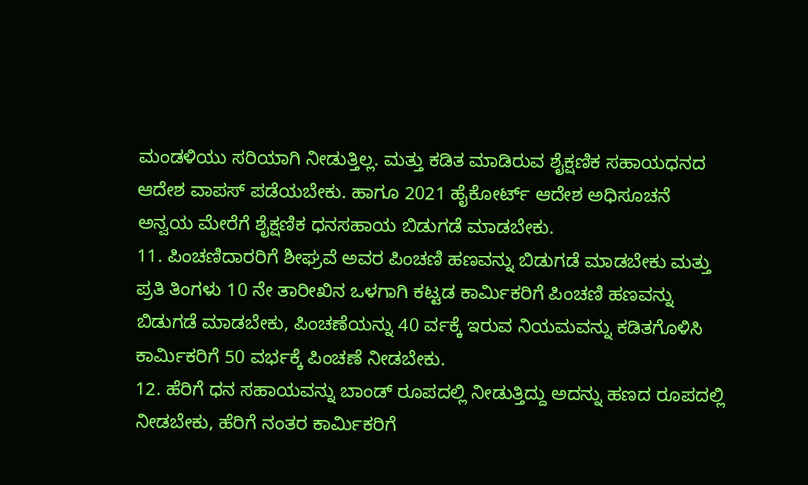ಮಂಡಳಿಯು ಸರಿಯಾಗಿ ನೀಡುತ್ತಿಲ್ಲ. ಮತ್ತು ಕಡಿತ ಮಾಡಿರುವ ಶೈಕ್ಷಣಿಕ ಸಹಾಯಧನದ ಆದೇಶ ವಾಪಸ್ ಪಡೆಯಬೇಕು. ಹಾಗೂ 2021 ಹೈಕೋರ್ಟ್ ಆದೇಶ ಅಧಿಸೂಚನೆ ಅನ್ವಯ ಮೇರೆಗೆ ಶೈಕ್ಷಣಿಕ ಧನಸಹಾಯ ಬಿಡುಗಡೆ ಮಾಡಬೇಕು.
11. ಪಿಂಚಣಿದಾರರಿಗೆ ಶೀಘ್ರವೆ ಅವರ ಪಿಂಚಣಿ ಹಣವನ್ನು ಬಿಡುಗಡೆ ಮಾಡಬೇಕು ಮತ್ತು ಪ್ರತಿ ತಿಂಗಳು 10 ನೇ ತಾರೀಖಿನ ಒಳಗಾಗಿ ಕಟ್ಟಡ ಕಾರ್ಮಿಕರಿಗೆ ಪಿಂಚಣಿ ಹಣವನ್ನು ಬಿಡುಗಡೆ ಮಾಡಬೇಕು, ಪಿಂಚಣೆಯನ್ನು 40 ರ್ವಕ್ಕೆ ಇರುವ ನಿಯಮವನ್ನು ಕಡಿತಗೊಳಿಸಿ ಕಾರ್ಮಿಕರಿಗೆ 50 ವರ್ಭಕ್ಕೆ ಪಿಂಚಣೆ ನೀಡಬೇಕು.
12. ಹೆರಿಗೆ ಧನ ಸಹಾಯವನ್ನು ಬಾಂಡ್ ರೂಪದಲ್ಲಿ ನೀಡುತ್ತಿದ್ದು ಅದನ್ನು ಹಣದ ರೂಪದಲ್ಲಿ ನೀಡಬೇಕು, ಹೆರಿಗೆ ನಂತರ ಕಾರ್ಮಿಕರಿಗೆ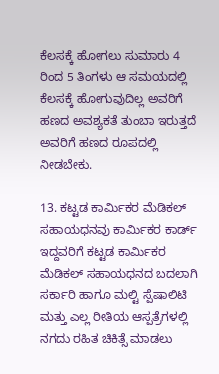ಕೆಲಸಕ್ಕೆ ಹೋಗಲು ಸುಮಾರು 4 ರಿಂದ 5 ತಿಂಗಳು ಆ ಸಮಯದಲ್ಲಿ ಕೆಲಸಕ್ಕೆ ಹೋಗುವುದಿಲ್ಲ ಅವರಿಗೆ ಹಣದ ಅವಶ್ಯಕತೆ ತುಂಬಾ ಇರುತ್ತದೆ ಅವರಿಗೆ ಹಣದ ರೂಪದಲ್ಲಿ ನೀಡಬೇಕು.

13. ಕಟ್ಟಡ ಕಾರ್ಮಿಕರ ಮೆಡಿಕಲ್ ಸಹಾಯಧನವು ಕಾರ್ಮಿಕರ ಕಾರ್ಡ್ ಇದ್ದವರಿಗೆ ಕಟ್ಟಡ ಕಾರ್ಮಿಕರ ಮೆಡಿಕಲ್ ಸಹಾಯಧನದ ಬದಲಾಗಿ ಸರ್ಕಾರಿ ಹಾಗೂ ಮಲ್ಟಿ ಸ್ಪೆಷಾಲಿಟಿ ಮತ್ತು ಎಲ್ಲ ರೀತಿಯ ಆಸ್ಪತ್ರೆಗಳಲ್ಲಿ ನಗದು ರಹಿತ ಚಿಕಿತ್ಸೆ ಮಾಡಲು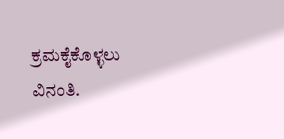ಕ್ರಮಕೈಕೊಳ್ಳಲು ವಿನಂತಿ.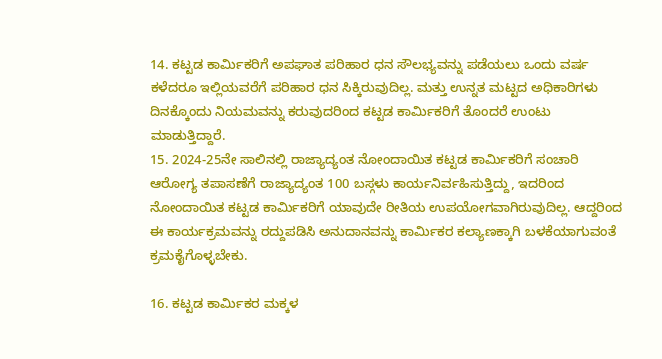14. ಕಟ್ಟಡ ಕಾರ್ಮಿಕರಿಗೆ ಅಪಘಾತ ಪರಿಹಾರ ಧನ ಸೌಲಭ್ಯವನ್ನು ಪಡೆಯಲು ಒಂದು ವರ್ಷ ಕಳೆದರೂ ಇಲ್ಲಿಯವರೆಗೆ ಪರಿಹಾರ ಧನ ಸಿಕ್ಕಿರುವುದಿಲ್ಲ. ಮತ್ತು ಉನ್ನತ ಮಟ್ಟದ ಅಧಿಕಾರಿಗಳು ದಿನಕ್ಕೊಂದು ನಿಯಮವನ್ನು ಕರುವುದರಿಂದ ಕಟ್ಟಡ ಕಾರ್ಮಿಕರಿಗೆ ತೊಂದರೆ ಉಂಟು ಮಾಡುತ್ತಿದ್ದಾರೆ.
15. 2024-25ನೇ ಸಾಲಿನಲ್ಲಿ ರಾಜ್ಯಾದ್ಯಂತ ನೋಂದಾಯಿತ ಕಟ್ಟಡ ಕಾರ್ಮಿಕರಿಗೆ ಸಂಚಾರಿ ಆರೋಗ್ಯ ತಪಾಸಣೆಗೆ ರಾಜ್ಯಾದ್ಯಂತ 100 ಬಸ್ಗಳು ಕಾರ್ಯನಿರ್ವಹಿಸುತ್ತಿದ್ದು, ಇದರಿಂದ ನೋಂದಾಯಿತ ಕಟ್ಟಡ ಕಾರ್ಮಿಕರಿಗೆ ಯಾವುದೇ ರೀತಿಯ ಉಪಯೋಗವಾಗಿರುವುದಿಲ್ಲ. ಆದ್ದರಿಂದ ಈ ಕಾರ್ಯಕ್ರಮವನ್ನು ರದ್ದುಪಡಿಸಿ ಅನುದಾನವನ್ನು ಕಾರ್ಮಿಕರ ಕಲ್ಯಾಣಕ್ಕಾಗಿ ಬಳಕೆಯಾಗುವಂತೆ ಕ್ರಮಕೈಗೊಳ್ಳಬೇಕು.

16. ಕಟ್ಟಡ ಕಾರ್ಮಿಕರ ಮಕ್ಕಳ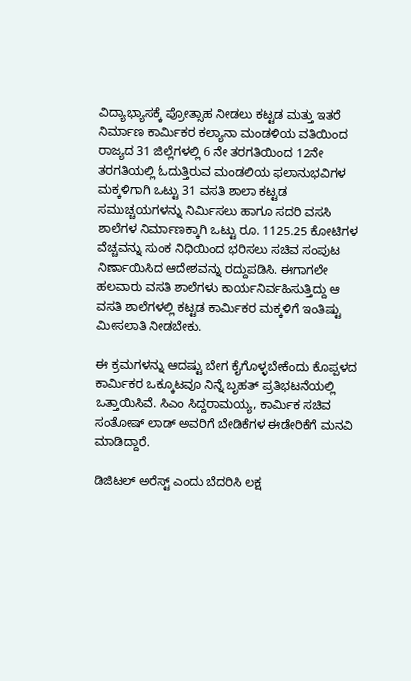ವಿದ್ಯಾಭ್ಯಾಸಕ್ಕೆ ಪ್ರೋತ್ಸಾಹ ನೀಡಲು ಕಟ್ಟಡ ಮತ್ತು ಇತರೆ ನಿರ್ಮಾಣ ಕಾರ್ಮಿಕರ ಕಲ್ಯಾನಾ ಮಂಡಳಿಯ ವತಿಯಿಂದ ರಾಜ್ಯದ 31 ಜಿಲ್ಲೆಗಳಲ್ಲಿ 6 ನೇ ತರಗತಿಯಿಂದ 12ನೇ ತರಗತಿಯಲ್ಲಿ ಓದುತ್ತಿರುವ ಮಂಡಲಿಯ ಫಲಾನುಭವಿಗಳ ಮಕ್ಕಳಿಗಾಗಿ ಒಟ್ಟು 31 ವಸತಿ ಶಾಲಾ ಕಟ್ಟಡ ಸಮುಚ್ಚಯಗಳನ್ನು ನಿರ್ಮಿಸಲು ಹಾಗೂ ಸದರಿ ವಸಸಿ ಶಾಲೆಗಳ ನಿರ್ಮಾಣಕ್ಕಾಗಿ ಒಟ್ಟು ರೂ. 1125.25 ಕೋಟಿಗಳ ವೆಚ್ಚವನ್ನು ಸುಂಕ ನಿಧಿಯಿಂದ ಭರಿಸಲು ಸಚಿವ ಸಂಪುಟ ನಿರ್ಣಾಯಿಸಿದ ಆದೇಶವನ್ನು ರದ್ದುಪಡಿಸಿ. ಈಗಾಗಲೇ ಹಲವಾರು ವಸತಿ ಶಾಲೆಗಳು ಕಾರ್ಯನಿರ್ವಹಿಸುತ್ತಿದ್ದು ಆ ವಸತಿ ಶಾಲೆಗಳಲ್ಲಿ ಕಟ್ಟಡ ಕಾರ್ಮಿಕರ ಮಕ್ಕಳಿಗೆ ಇಂತಿಷ್ಟು ಮೀಸಲಾತಿ ನೀಡಬೇಕು.

ಈ ಕ್ರಮಗಳನ್ನು ಆದಷ್ಟು ಬೇಗ ಕೈಗೊಳ್ಳಬೇಕೆಂದು ಕೊಪ್ಪಳದ ಕಾರ್ಮಿಕರ ಒಕ್ಕೂಟವೂ ನಿನ್ನೆ ಬೃಹತ್ ಪ್ರತಿಭಟನೆಯಲ್ಲಿ ಒತ್ತಾಯಿಸಿವೆ. ಸಿಎಂ ಸಿದ್ದರಾಮಯ್ಯ, ಕಾರ್ಮಿಕ ಸಚಿವ ಸಂತೋಷ್ ಲಾಡ್ ಅವರಿಗೆ ಬೇಡಿಕೆಗಳ ಈಡೇರಿಕೆಗೆ ಮನವಿ ಮಾಡಿದ್ದಾರೆ.

ಡಿಜಿಟಲ್ ಅರೆಸ್ಟ್ ಎಂದು ಬೆದರಿಸಿ ಲಕ್ಷ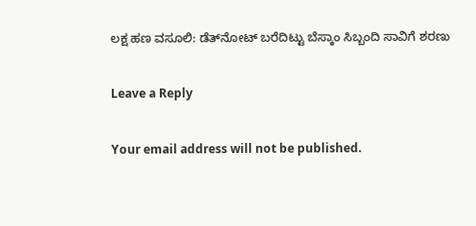ಲಕ್ಷ ಹಣ ವಸೂಲಿ: ಡೆತ್‌ನೋಟ್ ಬರೆದಿಟ್ಟು ಬೆಸ್ಕಾಂ ಸಿಬ್ಬಂದಿ ಸಾವಿಗೆ ಶರಣು

Leave a Reply

Your email address will not be published.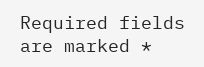Required fields are marked *